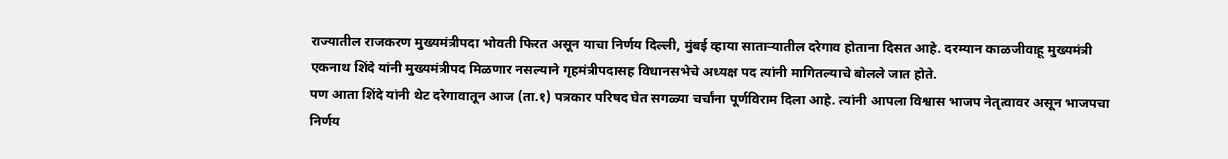राज्यातील राजकरण मुख्यमंत्रीपदा भोवती फिरत असून याचा निर्णय दिल्ली, मुंबई व्हाया साताऱ्यातील दरेगाव होताना दिसत आहे. दरम्यान काळजीवाहू मुख्यमंत्री एकनाथ शिंदे यांनी मुख्यमंत्रीपद मिळणार नसल्याने गृहमंत्रीपदासह विधानसभेचे अध्यक्ष पद त्यांनी मागितल्याचे बोलले जात होते.
पण आता शिंदे यांनी थेट दरेगावातून आज (ता.१) पत्रकार परिषद घेत सगळ्या चर्चांना पूर्णविराम दिला आहे. त्यांनी आपला विश्वास भाजप नेतृत्वावर असून भाजपचा निर्णय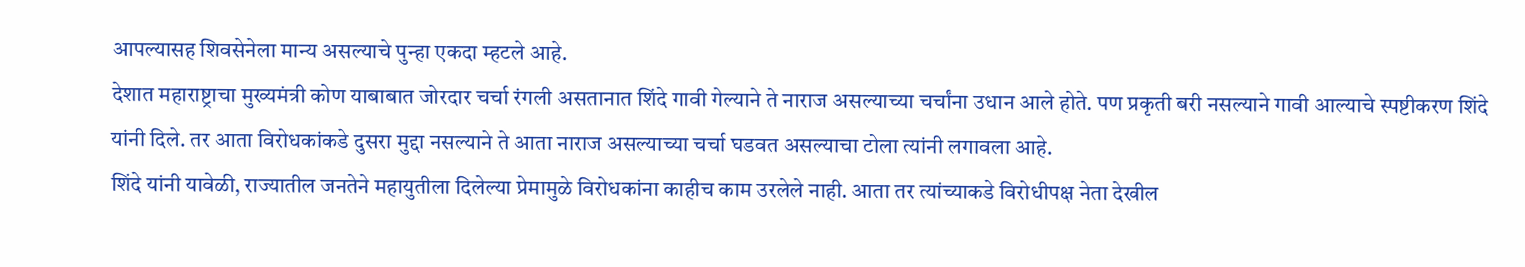आपल्यासह शिवसेनेला मान्य असल्याचे पुन्हा एकदा म्हटले आहे.
देशात महाराष्ट्राचा मुख्यमंत्री कोण याबाबात जोरदार चर्चा रंगली असतानात शिंदे गावी गेल्याने ते नाराज असल्याच्या चर्चांना उधान आले होते. पण प्रकृती बरी नसल्याने गावी आल्याचे स्पष्टीकरण शिंदे यांनी दिले. तर आता विरोधकांकडे दुसरा मुद्दा नसल्याने ते आता नाराज असल्याच्या चर्चा घडवत असल्याचा टोला त्यांनी लगावला आहे.
शिंदे यांनी यावेळी, राज्यातील जनतेने महायुतीला दिलेल्या प्रेमामुळे विरोधकांना काहीच काम उरलेले नाही. आता तर त्यांच्याकडे विरोधीपक्ष नेता देखील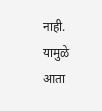नाही. यामुळे आता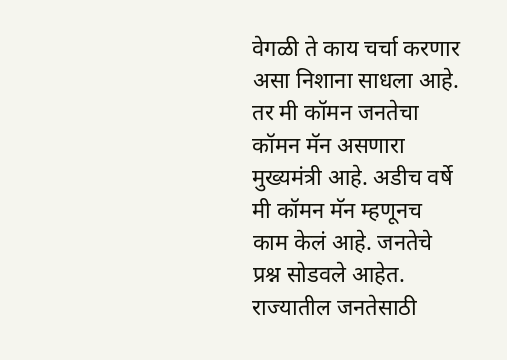वेगळी ते काय चर्चा करणार असा निशाना साधला आहे. तर मी कॉमन जनतेचा कॉमन मॅन असणारा मुख्यमंत्री आहे. अडीच वर्षे मी कॉमन मॅन म्हणूनच काम केलं आहे. जनतेचे प्रश्न सोडवले आहेत.
राज्यातील जनतेसाठी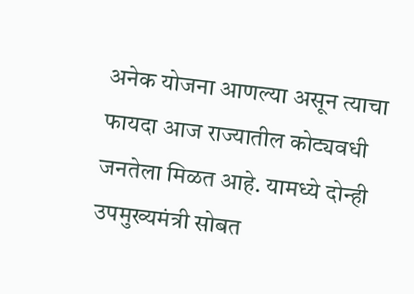अनेक योजना आणल्या असून त्याचा फायदा आज राज्यातील कोट्यवधी जनतेला मिळत आहे. यामध्ये दोन्ही उपमुख्यमंत्री सोबत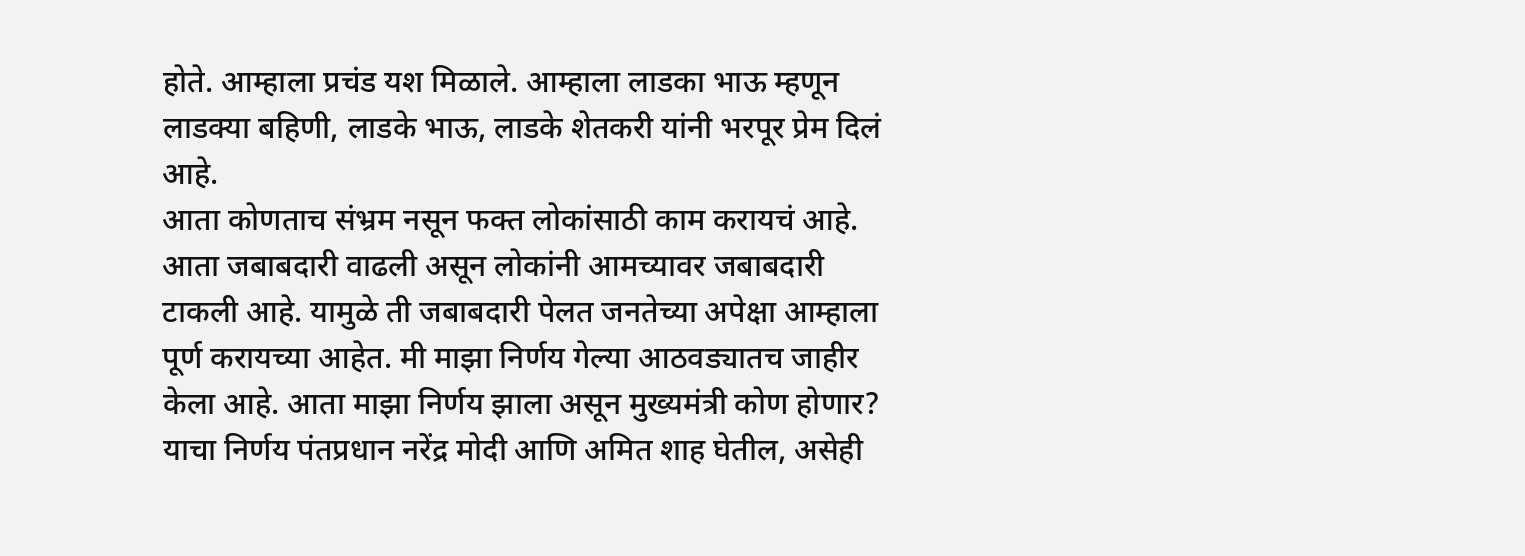होते. आम्हाला प्रचंड यश मिळाले. आम्हाला लाडका भाऊ म्हणून लाडक्या बहिणी, लाडके भाऊ, लाडके शेतकरी यांनी भरपूर प्रेम दिलं आहे.
आता कोणताच संभ्रम नसून फक्त लोकांसाठी काम करायचं आहे. आता जबाबदारी वाढली असून लोकांनी आमच्यावर जबाबदारी टाकली आहे. यामुळे ती जबाबदारी पेलत जनतेच्या अपेक्षा आम्हाला पूर्ण करायच्या आहेत. मी माझा निर्णय गेल्या आठवड्यातच जाहीर केला आहे. आता माझा निर्णय झाला असून मुख्यमंत्री कोण होणार? याचा निर्णय पंतप्रधान नरेंद्र मोदी आणि अमित शाह घेतील, असेही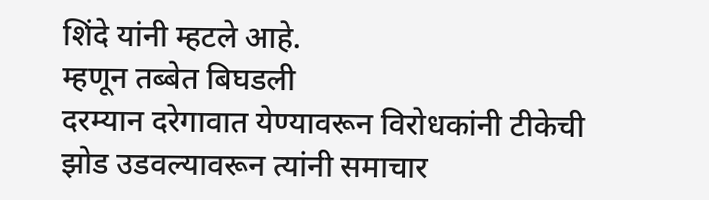शिंदे यांनी म्हटले आहे.
म्हणून तब्बेत बिघडली
दरम्यान दरेगावात येण्यावरून विरोधकांनी टीकेची झोड उडवल्यावरून त्यांनी समाचार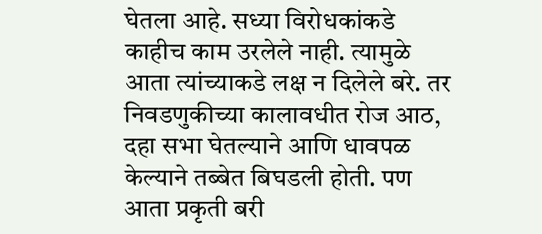घेतला आहे. सध्या विरोधकांकडे काहीच काम उरलेले नाही. त्यामुळे आता त्यांच्याकडे लक्ष न दिलेले बरे. तर निवडणुकीच्या कालावधीत रोज आठ, दहा सभा घेतल्याने आणि धावपळ केल्याने तब्बेत बिघडली होती. पण आता प्रकृती बरी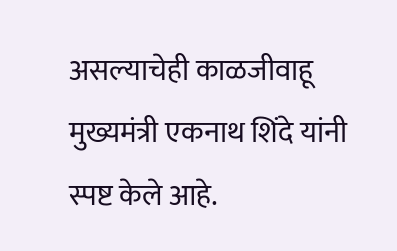असल्याचेही काळजीवाहू मुख्यमंत्री एकनाथ शिंदे यांनी स्पष्ट केले आहे.